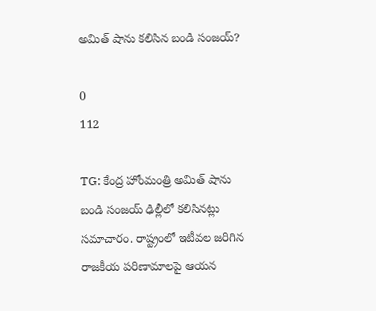అమిత్ షాను కలిసిన బండి సంజయ్?

0
112

TG: కేంద్ర హోంమంత్రి అమిత్ షాను బండి సంజయ్ ఢిల్లీలో కలిసినట్లు సమాచారం. రాష్ట్రంలో ఇటీవల జరిగిన రాజకీయ పరిణామాలపై ఆయన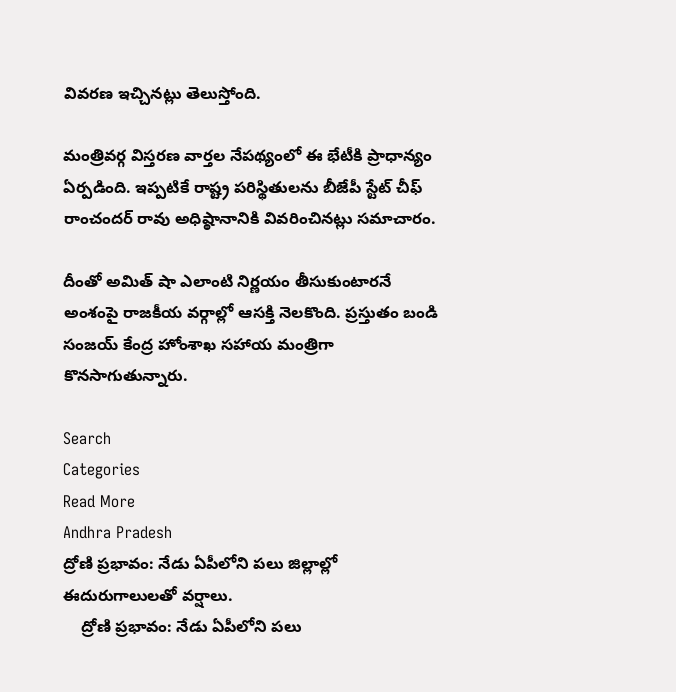వివరణ ఇచ్చినట్లు తెలుస్తోంది.

మంత్రివర్గ విస్తరణ వార్తల నేపథ్యంలో ఈ భేటీకి ప్రాధాన్యం ఏర్పడింది. ఇప్పటికే రాష్ట్ర పరిస్థితులను బీజేపీ స్టేట్ చీఫ్ రాంచందర్ రావు అధిష్ఠానానికి వివరించినట్లు సమాచారం.

దీంతో అమిత్ షా ఎలాంటి నిర్ణయం తీసుకుంటారనే అంశంపై రాజకీయ వర్గాల్లో ఆసక్తి నెలకొంది. ప్రస్తుతం బండి సంజయ్ కేంద్ర హోంశాఖ సహాయ మంత్రిగా కొనసాగుతున్నారు.

Search
Categories
Read More
Andhra Pradesh
ద్రోణి ప్రభావం: నేడు ఏపీలోని పలు జిల్లాల్లో ఈదురుగాలులతో వర్షాలు.
    ద్రోణి ప్రభావం: నేడు ఏపీలోని పలు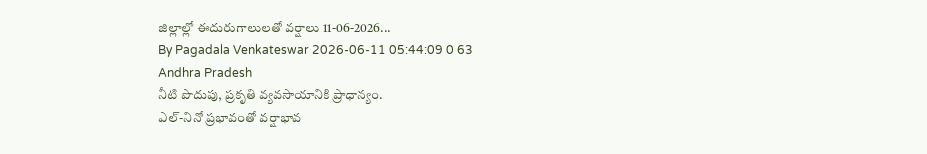జిల్లాల్లో ఈదురుగాలులతో వర్షాలు 11-06-2026...
By Pagadala Venkateswar 2026-06-11 05:44:09 0 63
Andhra Pradesh
నీటి పొదుపు, ప్రకృతి వ్యవసాయానికి ప్రాధాన్యం.
ఎల్-నినో ప్రభావంతో వర్షాభావ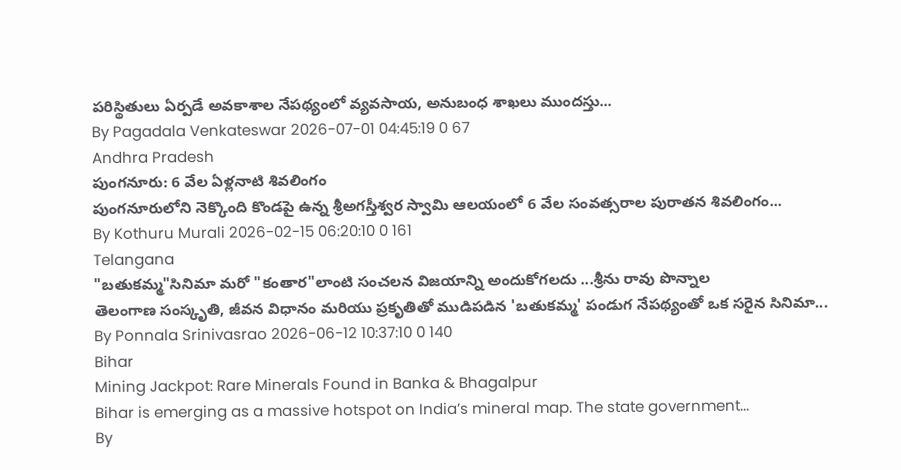పరిస్థితులు ఏర్పడే అవకాశాల నేపథ్యంలో వ్యవసాయ, అనుబంధ శాఖలు ముందస్తు...
By Pagadala Venkateswar 2026-07-01 04:45:19 0 67
Andhra Pradesh
పుంగనూరు: 6 వేల ఏళ్లనాటి శివలింగం
పుంగనూరులోని నెక్కొంది కొండపై ఉన్న శ్రీఅగస్తీశ్వర స్వామి ఆలయంలో 6 వేల సంవత్సరాల పురాతన శివలింగం...
By Kothuru Murali 2026-02-15 06:20:10 0 161
Telangana
"బతుకమ్మ"సినిమా మరో "కంతార"లాంటి సంచలన విజయాన్ని అందుకోగలదు ...శ్రీను రావు పొన్నాల
తెలంగాణ సంస్కృతి, జీవన విధానం మరియు ప్రకృతితో ముడిపడిన 'బతుకమ్మ' పండుగ నేపథ్యంతో ఒక సరైన సినిమా...
By Ponnala Srinivasrao 2026-06-12 10:37:10 0 140
Bihar
Mining Jackpot: Rare Minerals Found in Banka & Bhagalpur
Bihar is emerging as a massive hotspot on India’s mineral map. The state government...
By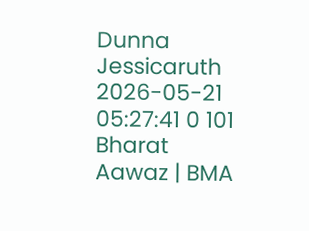Dunna Jessicaruth 2026-05-21 05:27:41 0 101
Bharat Aawaz | BMA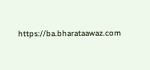https://ba.bharataawaz.com